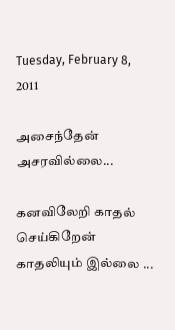Tuesday, February 8, 2011

அசைந்தேன் அசரவில்லை...

கனவிலேறி காதல் செய்கிறேன்
காதலியும் இல்லை ...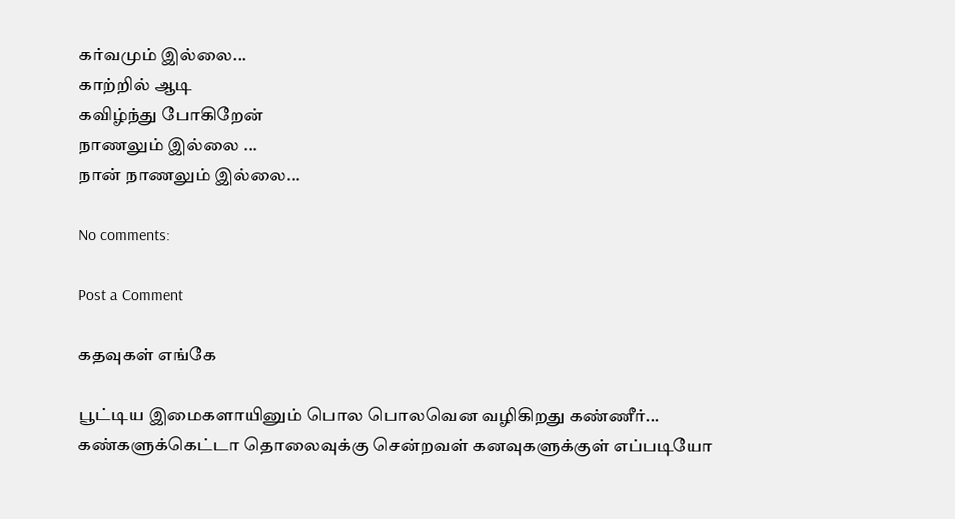கர்வமும் இல்லை...
காற்றில் ஆடி
கவிழ்ந்து போகிறேன்
நாணலும் இல்லை ...
நான் நாணலும் இல்லை...

No comments:

Post a Comment

கதவுகள் எங்கே

பூட்டிய இமைகளாயினும் பொல பொலவென வழிகிறது கண்ணீர்... கண்களுக்கெட்டா தொலைவுக்கு சென்றவள் கனவுகளுக்குள் எப்படியோ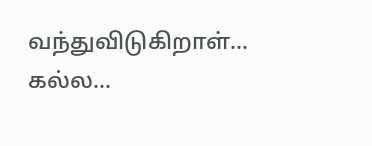வந்துவிடுகிறாள்... கல்ல...